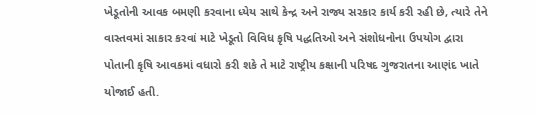ખેડૂતોની આવક બમણી કરવાના ધ્યેય સાથે કેન્દ્ર અને રાજ્ય સરકાર કાર્ય કરી રહી છે, ત્યારે તેને વાસ્તવમાં સાકાર કરવાં માટે ખેડૂતો વિવિધ કૃષિ પદ્ધતિઓ અને સંશોધનોના ઉપયોગ દ્વારા પોતાની કૃષિ આવકમાં વધારો કરી શકે તે માટે રાષ્ટ્રીય કક્ષાની પરિષદ ગુજરાતના આણંદ ખાતે યોજાઈ હતી.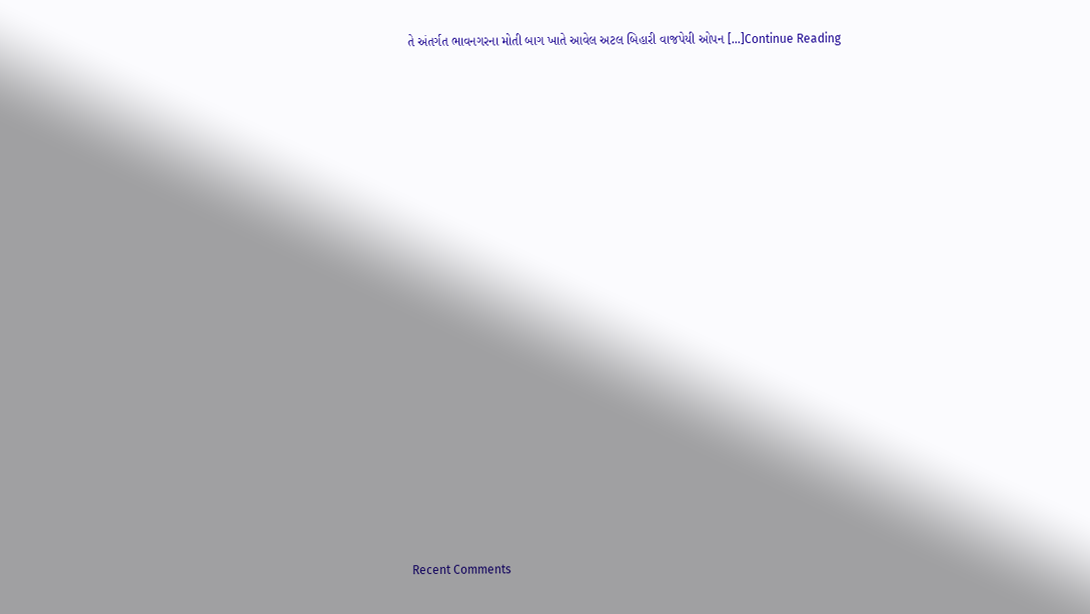તે અંતર્ગત ભાવનગરના મોતી બાગ ખાતે આવેલ અટલ બિહારી વાજપેયી ઓપન […]Continue Reading


















Recent Comments